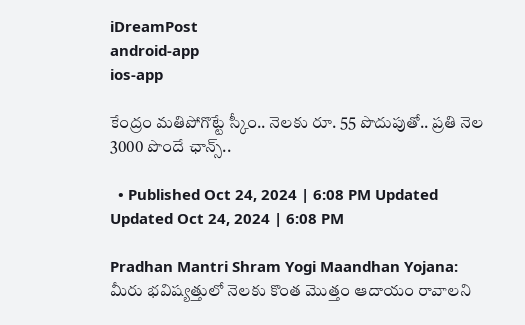iDreamPost
android-app
ios-app

కేంద్రం మతిపోగొట్టే స్కీం.. నెలకు రూ. 55 పొదుపుతో.. ప్రతి నెల 3000 పొందే ఛాన్స్..

  • Published Oct 24, 2024 | 6:08 PM Updated Updated Oct 24, 2024 | 6:08 PM

Pradhan Mantri Shram Yogi Maandhan Yojana: మీరు భవిష్యత్తులో నెలకు కొంత మొత్తం ఆదాయం రావాలని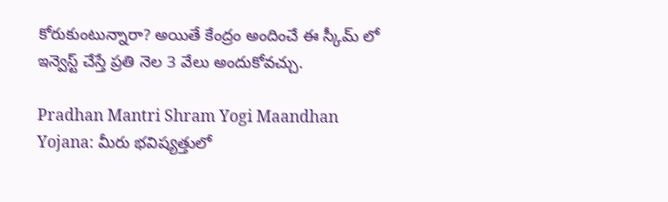కోరుకుంటున్నారా? అయితే కేంద్రం అందించే ఈ స్కీమ్ లో ఇన్వెస్ట్ చేస్తే ప్రతి నెల 3 వేలు అందుకోవచ్చు.

Pradhan Mantri Shram Yogi Maandhan Yojana: మీరు భవిష్యత్తులో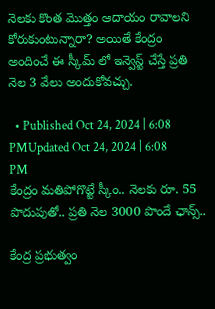నెలకు కొంత మొత్తం ఆదాయం రావాలని కోరుకుంటున్నారా? అయితే కేంద్రం అందించే ఈ స్కీమ్ లో ఇన్వెస్ట్ చేస్తే ప్రతి నెల 3 వేలు అందుకోవచ్చు.

  • Published Oct 24, 2024 | 6:08 PMUpdated Oct 24, 2024 | 6:08 PM
కేంద్రం మతిపోగొట్టే స్కీం.. నెలకు రూ. 55 పొదుపుతో.. ప్రతి నెల 3000 పొందే ఛాన్స్..

కేంద్ర ప్రభుత్వం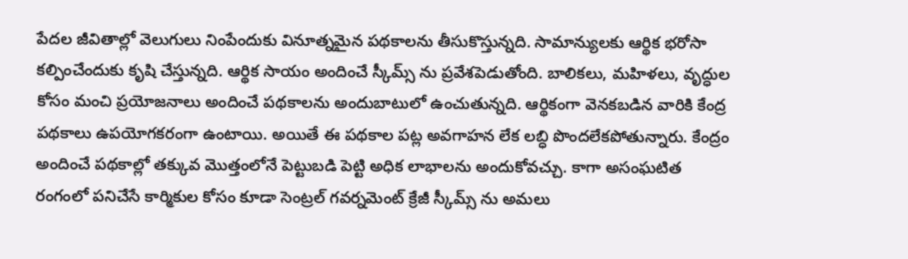పేదల జీవితాల్లో వెలుగులు నింపేందుకు వినూత్నమైన పథకాలను తీసుకొస్తున్నది. సామాన్యులకు ఆర్థిక భరోసా కల్పించేందుకు కృషి చేస్తున్నది. ఆర్థిక సాయం అందించే స్కీమ్స్ ను ప్రవేశపెడుతోంది. బాలికలు, మహిళలు, వృద్ధుల కోసం మంచి ప్రయోజనాలు అందించే పథకాలను అందుబాటులో ఉంచుతున్నది. ఆర్థికంగా వెనకబడిన వారికి కేంద్ర పథకాలు ఉపయోగకరంగా ఉంటాయి. అయితే ఈ పథకాల పట్ల అవగాహన లేక లబ్ధి పొందలేకపోతున్నారు. కేంద్రం అందించే పథకాల్లో తక్కువ మొత్తంలోనే పెట్టుబడి పెట్టి అధిక లాభాలను అందుకోవచ్చు. కాగా అసంఘటిత రంగంలో పనిచేసే కార్మికుల కోసం కూడా సెంట్రల్ గవర్నమెంట్ క్రేజీ స్కీమ్స్ ను అమలు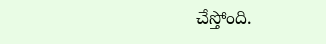చేస్తోంది.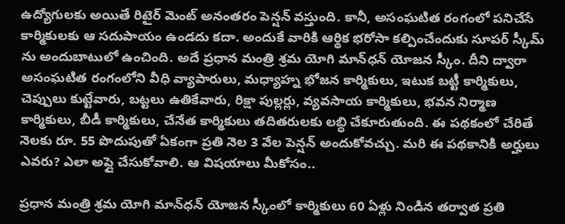ఉద్యోగులకు అయితే రిటైర్ మెంట్ అనంతరం పెన్షన్ వస్తుంది. కానీ, అసంఘటిత రంగంలో పనిచేసే కార్మికులకు ఆ సదుపాయం ఉండదు కదా. అందుకే వారికి ఆర్థిక భరోసా కల్పించేందుకు సూపర్ స్కీమ్ ను అందుబాటులో ఉంచింది. అదే ప్రధాన మంత్రి శ్రమ యోగి మాన్‌ధన్ యోజన స్కీం. దీని ద్వారా అసంఘటిత రంగంలోని వీధి వ్యాపారులు, మధ్యాహ్న భోజన కార్మికులు, ఇటుక బట్టీ కార్మికులు, చెప్పులు కుట్టేవారు, బట్టలు ఉతికేవారు, రిక్షా పుల్లర్లు, వ్యవసాయ కార్మికులు, భవన నిర్మాణ కార్మికులు, బీడీ కార్మికులు, చేనేత కార్మికులు తదితరులకు లబ్ధి చేకూరుతుంది. ఈ పథకంలో చేరితే నెలకు రూ. 55 పొదుపుతో ఏకంగా ప్రతి నెల 3 వేల పెన్షన్ అందుకోవచ్చు. మరి ఈ పథకానికి అర్హులు ఎవరు? ఎలా అప్లై చేసుకోవాలి. ఆ విషయాలు మీకోసం..

ప్రధాన మంత్రి శ్రమ యోగి మాన్‌ధన్ యోజన స్కీంలో కార్మికులు 60 ఏళ్లు నిండిన తర్వాత ప్రతి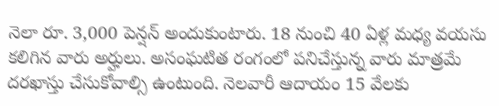నెలా రూ. 3,000 పెన్షన్‌ అందుకుంటారు. 18 నుంచి 40 ఏళ్ల మధ్య వయసు కలిగిన వారు అర్హులు. అసంఘటిత రంగంలో పనిచేస్తున్న వారు మాత్రమే దరఖాస్తు చేసుకోవాల్సి ఉంటుంది. నెలవారీ ఆదాయం 15 వేలకు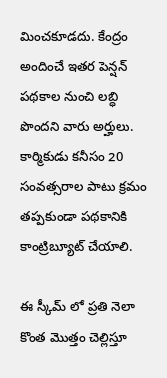మించకూడదు. కేంద్రం అందించే ఇతర పెన్షన్ పథకాల నుంచి లబ్ధి పొందని వారు అర్హులు. కార్మికుడు కనీసం 20 సంవత్సరాల పాటు క్రమం తప్పకుండా పథకానికి కాంట్రిబ్యూట్‌ చేయాలి.

ఈ స్కీమ్ లో ప్రతి నెలా కొంత మొత్తం చెల్లిస్తూ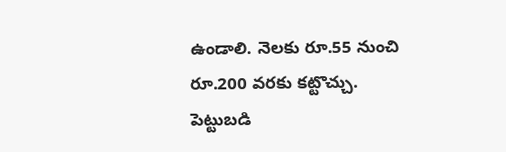ఉండాలి. నెలకు రూ.55 నుంచి రూ.200 వరకు కట్టొచ్చు. పెట్టుబడి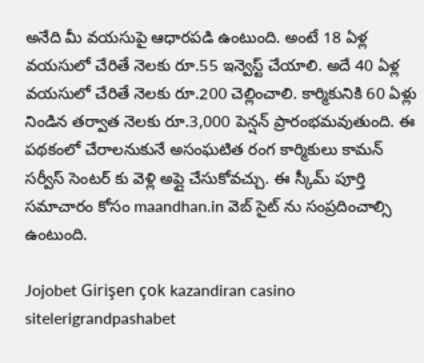అనేది మీ వయసుపై ఆధారపడి ఉంటుంది. అంటే 18 ఏళ్ల వయసులో చేరితే నెలకు రూ.55 ఇన్వెస్ట్ చేయాలి. అదే 40 ఏళ్ల వయసులో చేరితే నెలకు రూ.200 చెల్లించాలి. కార్మికునికి 60 ఏళ్లు నిండిన తర్వాత నెలకు రూ.3,000 పెన్షన్ ప్రారంభమవుతుంది. ఈ పథకంలో చేరాలనుకునే అసంఘటిత రంగ కార్మికులు కామన్ సర్వీస్ సెంటర్ కు వెళ్లి అప్లై చేసుకోవచ్చు. ఈ స్కీమ్ పూర్తి సమాచారం కోసం maandhan.in వెబ్ సైట్ ను సంప్రదించాల్సి ఉంటుంది.

Jojobet Girişen çok kazandiran casino sitelerigrandpashabet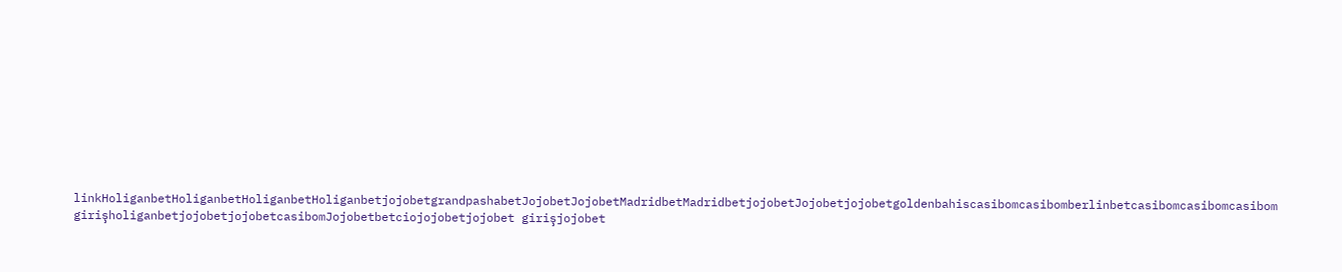linkHoliganbetHoliganbetHoliganbetHoliganbetjojobetgrandpashabetJojobetJojobetMadridbetMadridbetjojobetJojobetjojobetgoldenbahiscasibomcasibomberlinbetcasibomcasibomcasibom girişholiganbetjojobetjojobetcasibomJojobetbetciojojobetjojobet girişjojobet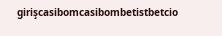girişcasibomcasibombetistbetcio